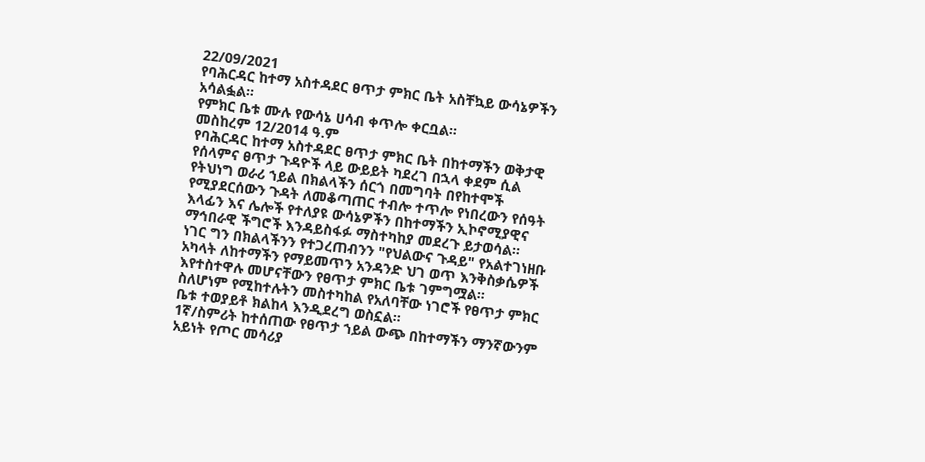22/09/2021
የባሕርዳር ከተማ አስተዳደር ፀጥታ ምክር ቤት አስቸኳይ ውሳኔዎችን አሳልፏል።
የምክር ቤቱ ሙሉ የውሳኔ ሀሳብ ቀጥሎ ቀርቧል።
መስከረም 12/2014 ዓ.ም
የባሕርዳር ከተማ አስተዳደር ፀጥታ ምክር ቤት በከተማችን ወቅታዊ የሰላምና ፀጥታ ጉዳዮች ላይ ውይይት ካደረገ በኋላ ቀደም ሲል የትህነግ ወራሪ ኀይል በክልላችን ሰርጎ በመግባት በየከተሞች የሚያደርሰውን ጉዳት ለመቆጣጠር ተብሎ ተጥሎ የነበረውን የሰዓት እላፊን እና ሌሎች የተለያዩ ውሳኔዎችን በከተማችን ኢኮኖሚያዊና ማኅበራዊ ችግሮች እንዳይስፋፉ ማስተካከያ መደረጉ ይታወሳል።
ነገር ግን በክልላችንን የተጋረጠብንን "የህልውና ጉዳይ" የአልተገነዘቡ አካላት ለከተማችን የማይመጥን አንዳንድ ህገ ወጥ እንቅስቃሴዎች እየተስተዋሉ መሆናቸውን የፀጥታ ምክር ቤቱ ገምግሟል።
ስለሆነም የሚከተሉትን መስተካከል የአለባቸው ነገሮች የፀጥታ ምክር ቤቱ ተወያይቶ ክልከላ እንዲደረግ ወስኗል።
1ኛ/ስምሪት ከተሰጠው የፀጥታ ኀይል ውጭ በከተማችን ማንኛውንም አይነት የጦር መሳሪያ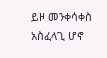ይዞ መንቀሳቀስ አስፈላጊ ሆኖ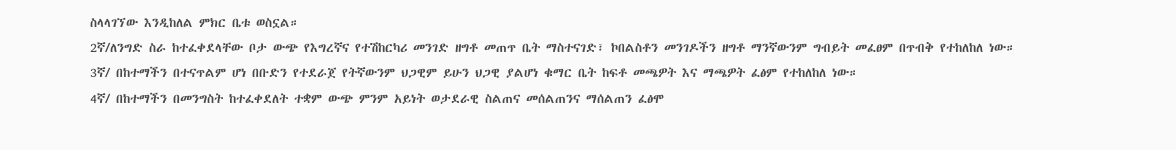ስላላገኘው እንዲከለል ምክር ቤቱ ወስኗል።
2ኛ/ለንግድ ስራ ከተፈቀደላቸው ቦታ ውጭ የእግረኛና የተሽከርካሪ መንገድ ዘግቶ መጠጥ ቤት ማስተናገድ፣ ኮበልስቶን መንገዶችን ዘግቶ ማንኛውንም ግብይት መፈፀም በጥብቅ የተከለከለ ነው።
3ኛ/ በከተማችን በተናጥልም ሆነ በቡድን የተደራጀ የትኛውንም ህጋዊም ይሁን ህጋዊ ያልሆነ ቁማር ቤት ከፍቶ መጫዎት እና ማጫዎት ፈፅም የተከለከለ ነው።
4ኛ/ በከተማችን በመንግስት ከተፈቀደለት ተቋም ውጭ ምንም አይነት ወታደራዊ ስልጠና መሰልጠንና ማሰልጠን ፈፅሞ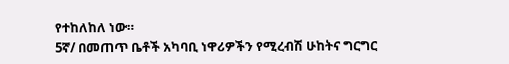የተከለከለ ነው።
5ኛ/ በመጠጥ ቤቶች አካባቢ ነዋሪዎችን የሚረብሽ ሁከትና ግርግር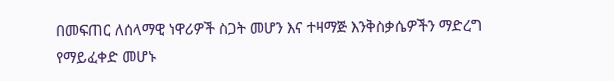በመፍጠር ለሰላማዊ ነዋሪዎች ስጋት መሆን እና ተዛማጅ እንቅስቃሴዎችን ማድረግ የማይፈቀድ መሆኑ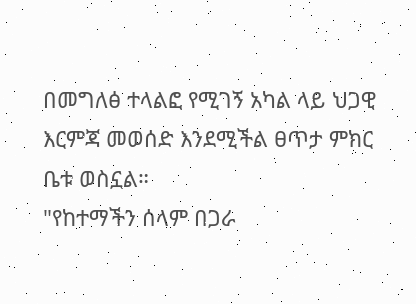በመግለፅ ተላልፎ የሚገኝ አካል ላይ ህጋዊ እርምጃ መወሰድ እንደሚችል ፀጥታ ምክር ቤቱ ወስኗል።
"የከተማችን ሰላም በጋራ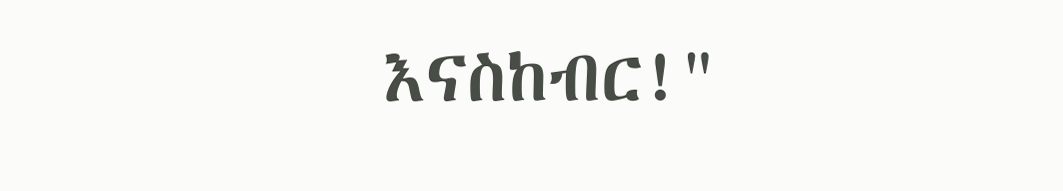እናስከብር!"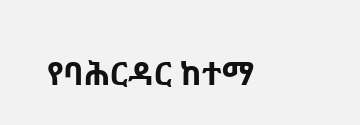የባሕርዳር ከተማ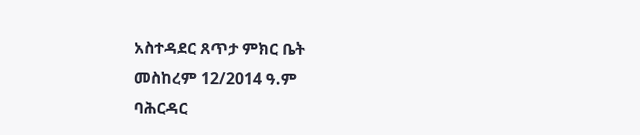አስተዳደር ጸጥታ ምክር ቤት
መስከረም 12/2014 ዓ.ም
ባሕርዳር